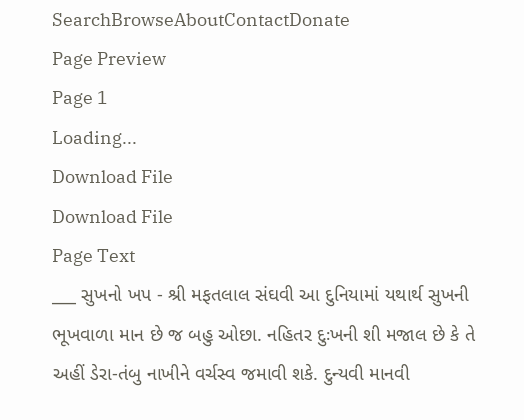SearchBrowseAboutContactDonate
Page Preview
Page 1
Loading...
Download File
Download File
Page Text
___ સુખનો ખપ - શ્રી મફતલાલ સંઘવી આ દુનિયામાં યથાર્થ સુખની ભૂખવાળા માન છે જ બહુ ઓછા. નહિતર દુઃખની શી મજાલ છે કે તે અહીં ડેરા-તંબુ નાખીને વર્ચસ્વ જમાવી શકે. દુન્યવી માનવી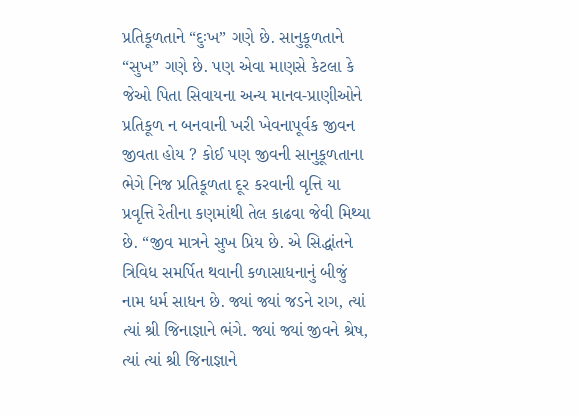પ્રતિકૂળતાને “દુઃખ” ગણે છે. સાનુકૂળતાને “સુખ” ગણે છે. પણ એવા માણસે કેટલા કે જેઓ પિતા સિવાયના અન્ય માનવ-પ્રાણીઓને પ્રતિકૂળ ન બનવાની ખરી ખેવનાપૂર્વક જીવન જીવતા હોય ? કોઈ પણ જીવની સાનુકૂળતાના ભેગે નિજ પ્રતિકૂળતા દૂર કરવાની વૃત્તિ યા પ્રવૃત્તિ રેતીના કણમાંથી તેલ કાઢવા જેવી મિથ્યા છે. “જીવ માત્રને સુખ પ્રિય છે. એ સિદ્ધાંતને ત્રિવિધ સમર્પિત થવાની કળાસાધનાનું બીજું નામ ધર્મ સાધન છે. જ્યાં જ્યાં જડને રાગ, ત્યાં ત્યાં શ્રી જિનાજ્ઞાને ભંગે. જ્યાં જ્યાં જીવને શ્રેષ, ત્યાં ત્યાં શ્રી જિનાજ્ઞાને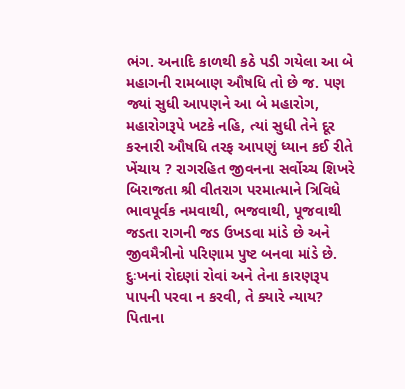ભંગ. અનાદિ કાળથી કઠે પડી ગયેલા આ બે મહાગની રામબાણ ઔષધિ તો છે જ. પણ જ્યાં સુધી આપણને આ બે મહારોગ, મહારોગરૂપે ખટકે નહિ, ત્યાં સુધી તેને દૂર કરનારી ઔષધિ તરફ આપણું ધ્યાન કઈ રીતે ખેંચાય ? રાગરહિત જીવનના સર્વોચ્ચ શિખરે બિરાજતા શ્રી વીતરાગ પરમાત્માને ત્રિવિધે ભાવપૂર્વક નમવાથી, ભજવાથી, પૂજવાથી જડતા રાગની જડ ઉખડવા માંડે છે અને જીવમૈત્રીનો પરિણામ પુષ્ટ બનવા માંડે છે. દુઃખનાં રોદણાં રોવાં અને તેના કારણરૂપ પાપની પરવા ન કરવી, તે ક્યારે ન્યાય? પિતાના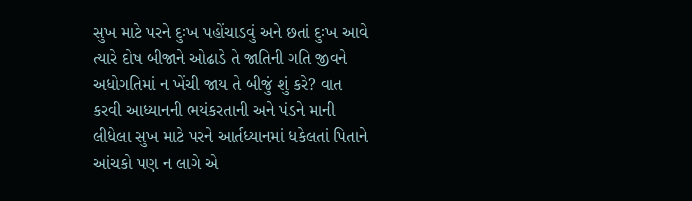સુખ માટે પરને દુઃખ પહોંચાડવું અને છતાં દુઃખ આવે ત્યારે દોષ બીજાને ઓઢાડે તે જાતિની ગતિ જીવને અધોગતિમાં ન ખેંચી જાય તે બીજું શું કરે? વાત કરવી આધ્યાનની ભયંકરતાની અને પંડને માની લીધેલા સુખ માટે પરને આર્તધ્યાનમાં ધકેલતાં પિતાને આંચકો પણ ન લાગે એ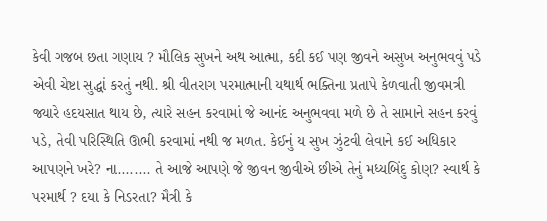કેવી ગજબ છતા ગણાય ? મૌલિક સુખને અથ આત્મા, કદી કઈ પણ જીવને અસુખ અનુભવવું પડે એવી ચેષ્ટા સુદ્ધાં કરતું નથી. શ્રી વીતરાગ પરમાત્માની યથાર્થ ભક્તિના પ્રતાપે કેળવાતી જીવમત્રી જ્યારે હદયસાત થાય છે, ત્યારે સહન કરવામાં જે આનંદ અનુભવવા મળે છે તે સામાને સહન કરવું પડે, તેવી પરિસ્થિતિ ઊભી કરવામાં નથી જ મળત. કેઈનું ય સુખ ઝુંટવી લેવાને કઈ અધિકાર આપણને ખરે? ના........ તે આજે આપણે જે જીવન જીવીએ છીએ તેનું મધ્યબિંદુ કોણ? સ્વાર્થ કે પરમાર્થ ? દયા કે નિડરતા? મૈત્રી કે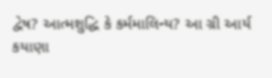દ્વેષ? આત્મશુદ્ધિ કે કર્મમાલિન્ય? આ ગ્રી આર્ય કયાણા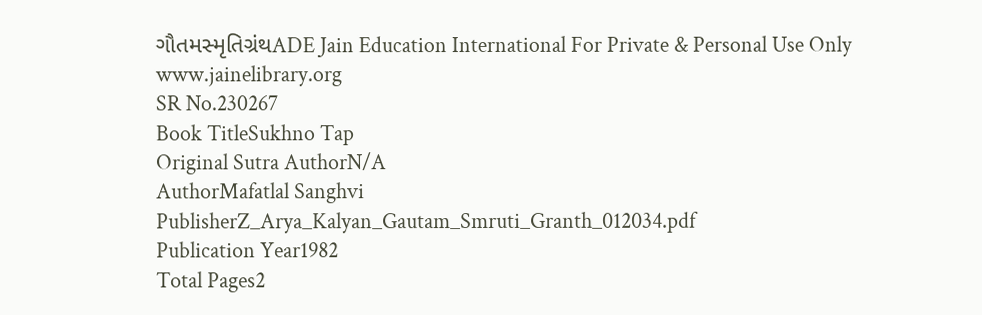ગૌતમસ્મૃતિગ્રંથADE Jain Education International For Private & Personal Use Only www.jainelibrary.org
SR No.230267
Book TitleSukhno Tap
Original Sutra AuthorN/A
AuthorMafatlal Sanghvi
PublisherZ_Arya_Kalyan_Gautam_Smruti_Granth_012034.pdf
Publication Year1982
Total Pages2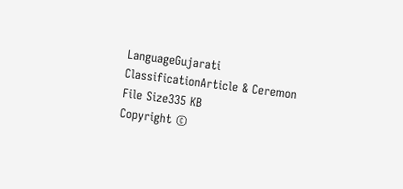LanguageGujarati
ClassificationArticle & Ceremon
File Size335 KB
Copyright ©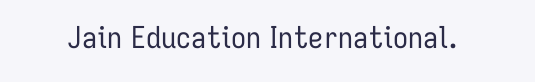Jain Education International.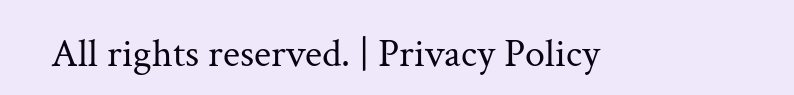All rights reserved. | Privacy Policy